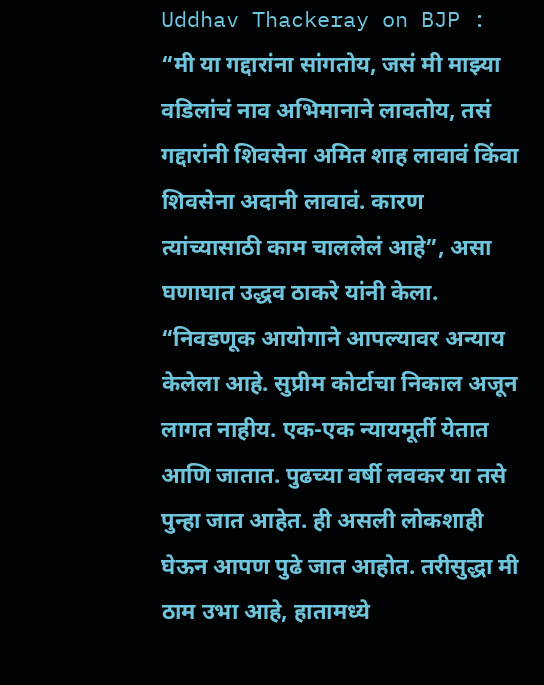Uddhav Thackeray on BJP : “मी या गद्दारांना सांगतोय, जसं मी माझ्या वडिलांचं नाव अभिमानाने लावतोय, तसं गद्दारांनी शिवसेना अमित शाह लावावं किंवा शिवसेना अदानी लावावं. कारण त्यांच्यासाठी काम चाललेलं आहे”, असा घणाघात उद्धव ठाकरे यांनी केला.
“निवडणूक आयोगाने आपल्यावर अन्याय केलेला आहे. सुप्रीम कोर्टाचा निकाल अजून लागत नाहीय. एक-एक न्यायमूर्ती येतात आणि जातात. पुढच्या वर्षी लवकर या तसे पुन्हा जात आहेत. ही असली लोकशाही घेऊन आपण पुढे जात आहोत. तरीसुद्धा मी ठाम उभा आहे, हातामध्ये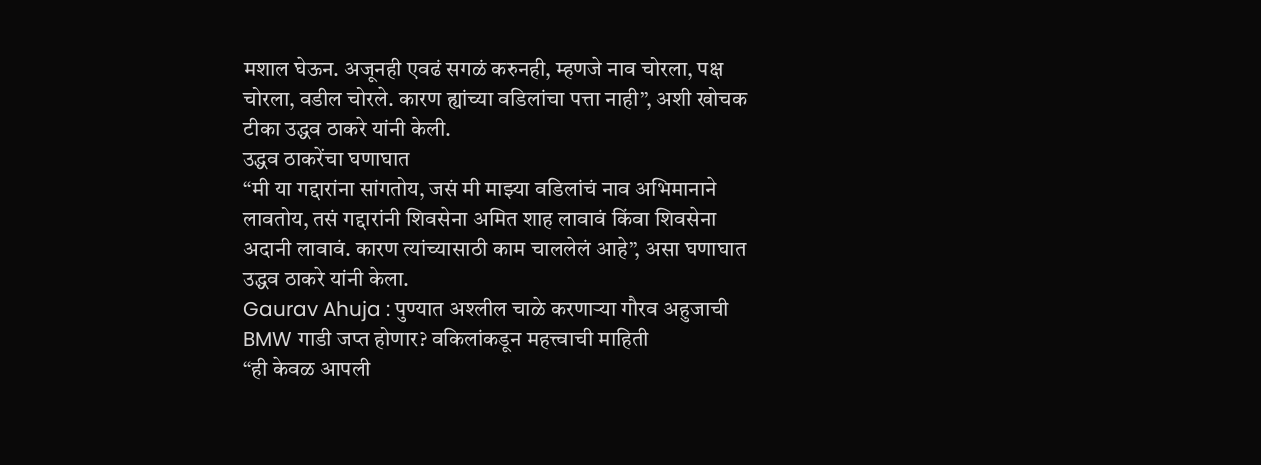मशाल घेऊन. अजूनही एवढं सगळं करुनही, म्हणजे नाव चोरला, पक्ष चोरला, वडील चोरले. कारण ह्यांच्या वडिलांचा पत्ता नाही”, अशी खोचक टीका उद्धव ठाकरे यांनी केली.
उद्धव ठाकरेंचा घणाघात
“मी या गद्दारांना सांगतोय, जसं मी माझ्या वडिलांचं नाव अभिमानाने लावतोय, तसं गद्दारांनी शिवसेना अमित शाह लावावं किंवा शिवसेना अदानी लावावं. कारण त्यांच्यासाठी काम चाललेलं आहे”, असा घणाघात उद्धव ठाकरे यांनी केला.
Gaurav Ahuja : पुण्यात अश्लील चाळे करणाऱ्या गौरव अहुजाची BMW गाडी जप्त होणार? वकिलांकडून महत्त्वाची माहिती
“ही केवळ आपली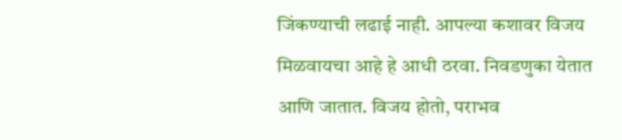जिंकण्याची लढाई नाही. आपल्या कशावर विजय मिळवायचा आहे हे आधी ठरवा. निवडणुका येतात आणि जातात. विजय होतो, पराभव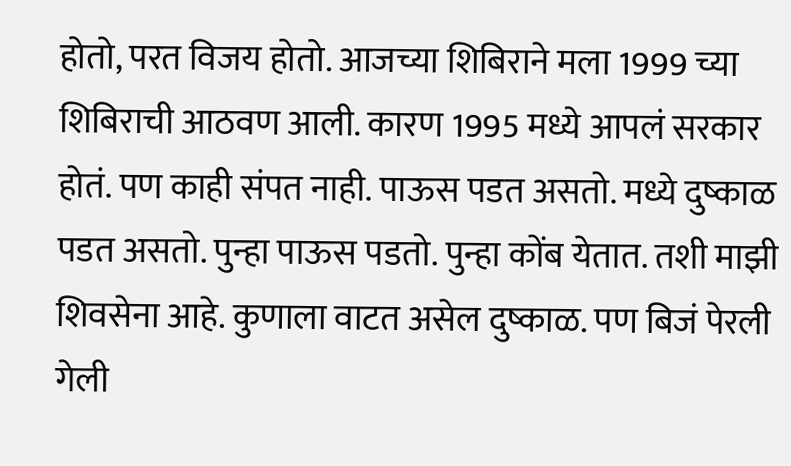होतो, परत विजय होतो. आजच्या शिबिराने मला 1999 च्या शिबिराची आठवण आली. कारण 1995 मध्ये आपलं सरकार होतं. पण काही संपत नाही. पाऊस पडत असतो. मध्ये दुष्काळ पडत असतो. पुन्हा पाऊस पडतो. पुन्हा कोंब येतात. तशी माझी शिवसेना आहे. कुणाला वाटत असेल दुष्काळ. पण बिजं पेरली गेली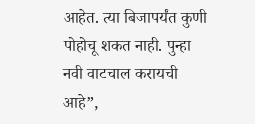आहेत. त्या बिजापर्यंत कुणी पोहोचू शकत नाही. पुन्हा नवी वाटचाल करायची आहे”,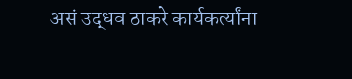असं उद्धव ठाकरे कार्यकर्त्यांना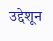उद्देशून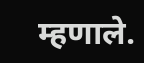म्हणाले.